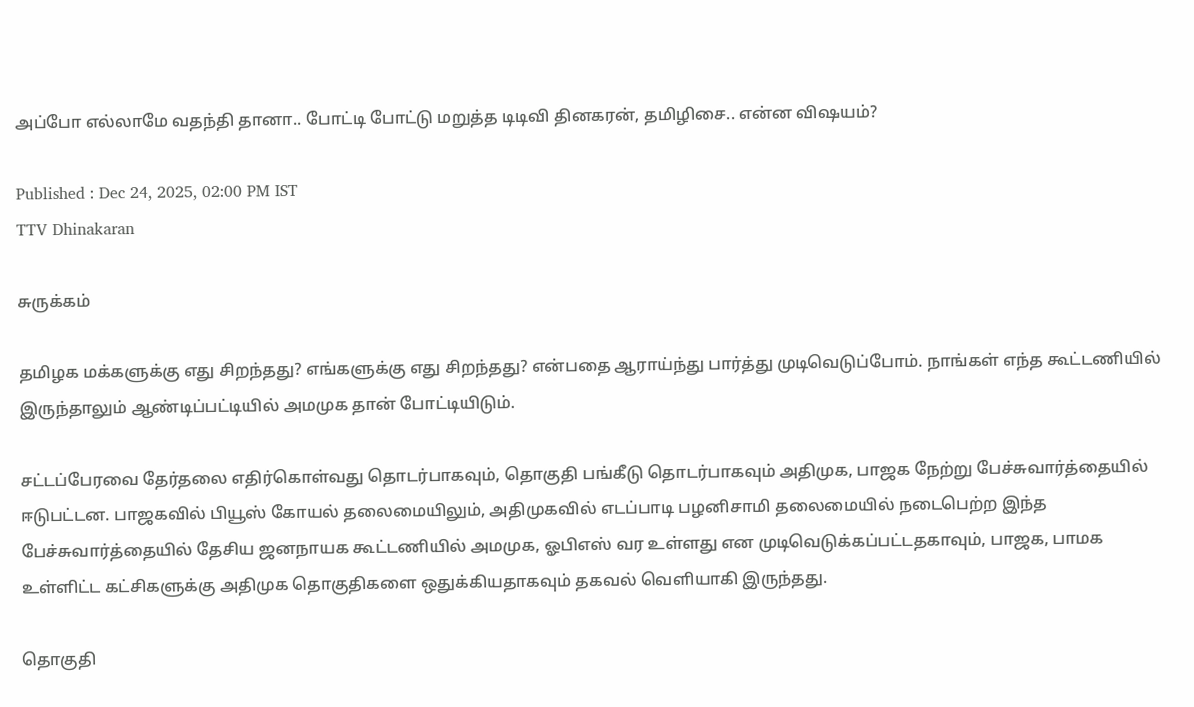அப்போ எல்லாமே வதந்தி தானா.. போட்டி போட்டு மறுத்த டிடிவி தினகரன், தமிழிசை.. என்ன விஷயம்?

Published : Dec 24, 2025, 02:00 PM IST
TTV Dhinakaran

சுருக்கம்

தமிழக மக்களுக்கு எது சிறந்தது? எங்களுக்கு எது சிறந்தது? என்பதை ஆராய்ந்து பார்த்து முடிவெடுப்போம். நாங்கள் எந்த கூட்டணியில் இருந்தாலும் ஆண்டிப்பட்டியில் அமமுக தான் போட்டியிடும்.

சட்டப்பேரவை தேர்தலை எதிர்கொள்வது தொடர்பாகவும், தொகுதி பங்கீடு தொடர்பாகவும் அதிமுக, பாஜக நேற்று பேச்சுவார்த்தையில் ஈடுபட்டன. பாஜகவில் பியூஸ் கோயல் தலைமையிலும், அதிமுகவில் எடப்பாடி பழனிசாமி தலைமையில் நடைபெற்ற இந்த பேச்சுவார்த்தையில் தேசிய ஜனநாயக கூட்டணியில் அமமுக, ஓபிஎஸ் வர உள்ளது என முடிவெடுக்கப்பட்டதகாவும், பாஜக, பாமக உள்ளிட்ட கட்சிகளுக்கு அதிமுக தொகுதிகளை ஒதுக்கியதாகவும் தகவல் வெளியாகி இருந்தது.

தொகுதி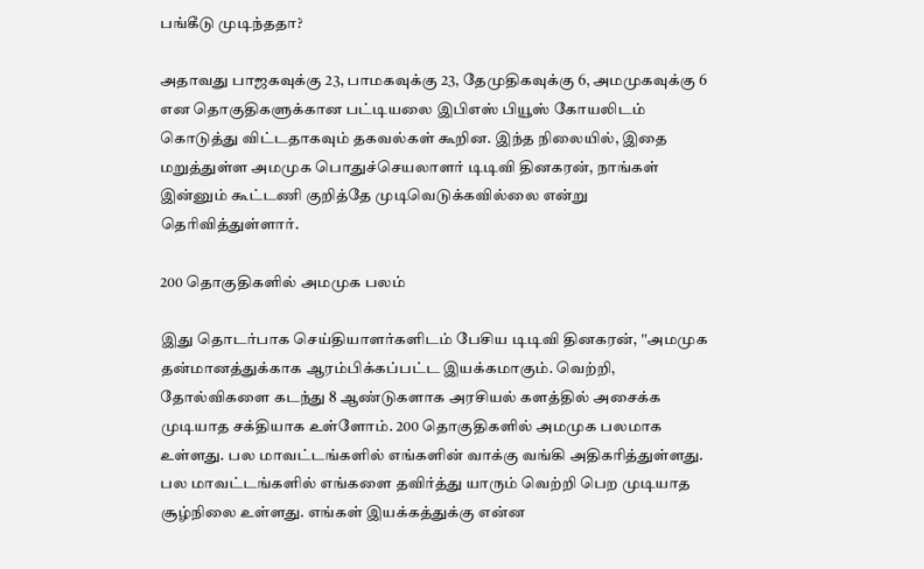பங்கீடு முடிந்ததா?

அதாவது பாஜகவுக்கு 23, பாமகவுக்கு 23, தேமுதிகவுக்கு 6, அமமுகவுக்கு 6 என தொகுதிகளுக்கான பட்டியலை இபிஎஸ் பியூஸ் கோயலிடம் கொடுத்து விட்டதாகவும் தகவல்கள் கூறின. இந்த நிலையில், இதை மறுத்துள்ள அமமுக பொதுச்செயலாளர் டிடிவி தினகரன், நாங்கள் இன்னும் கூட்டணி குறித்தே முடிவெடுக்கவில்லை என்று தெரிவித்துள்ளார்.

200 தொகுதிகளில் அமமுக பலம்

இது தொடர்பாக செய்தியாளர்களிடம் பேசிய டிடிவி தினகரன், ''அமமுக தன்மானத்துக்காக ஆரம்பிக்கப்பட்ட இயக்கமாகும். வெற்றி, தோல்விகளை கடந்து 8 ஆண்டுகளாக அரசியல் களத்தில் அசைக்க முடியாத சக்தியாக உள்ளோம். 200 தொகுதிகளில் அமமுக பலமாக உள்ளது. பல மாவட்டங்களில் எங்களின் வாக்கு வங்கி அதிகரித்துள்ளது. பல மாவட்டங்களில் எங்களை தவிர்த்து யாரும் வெற்றி பெற முடியாத சூழ்நிலை உள்ளது. எங்கள் இயக்கத்துக்கு என்ன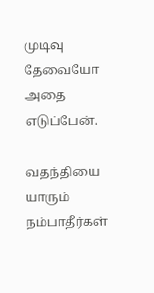முடிவு தேவையோ அதை எடுப்பேன்.

வதந்தியை யாரும் நம்பாதீர்கள்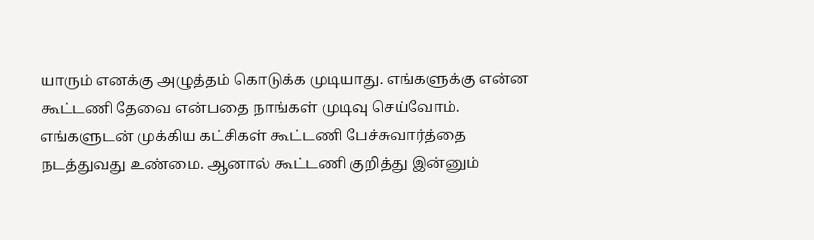யாரும் எனக்கு அழுத்தம் கொடுக்க முடியாது. எங்களுக்கு என்ன கூட்டணி தேவை என்பதை நாங்கள் முடிவு செய்வோம். எங்களுடன் முக்கிய கட்சிகள் கூட்டணி பேச்சுவார்த்தை நடத்துவது உண்மை. ஆனால் கூட்டணி குறித்து இன்னும்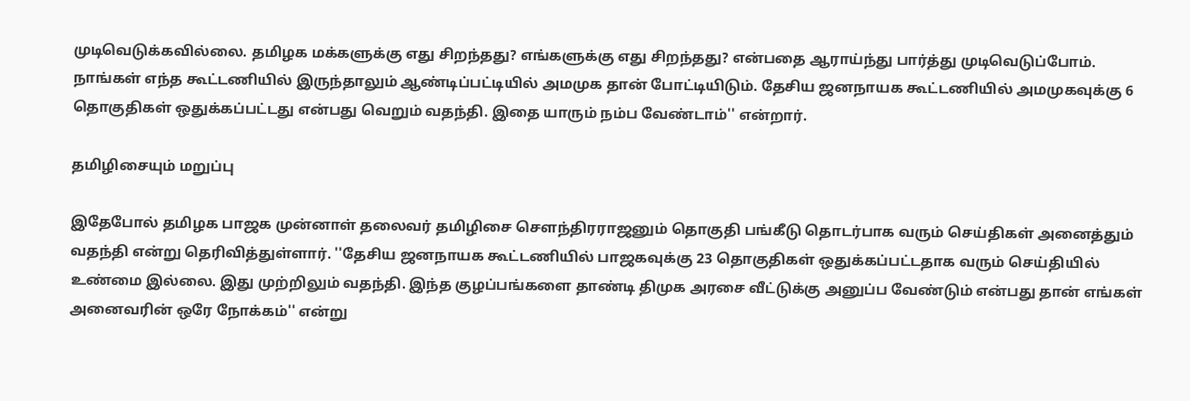முடிவெடுக்கவில்லை. தமிழக மக்களுக்கு எது சிறந்தது? எங்களுக்கு எது சிறந்தது? என்பதை ஆராய்ந்து பார்த்து முடிவெடுப்போம். நாங்கள் எந்த கூட்டணியில் இருந்தாலும் ஆண்டிப்பட்டியில் அமமுக தான் போட்டியிடும். தேசிய ஜனநாயக கூட்டணியில் அமமுகவுக்கு 6 தொகுதிகள் ஒதுக்கப்பட்டது என்பது வெறும் வதந்தி. இதை யாரும் நம்ப வேண்டாம்'' என்றார்.

தமிழிசையும் மறுப்பு

இதேபோல் தமிழக பாஜக முன்னாள் தலைவர் தமிழிசை செளந்திரராஜனும் தொகுதி பங்கீடு தொடர்பாக வரும் செய்திகள் அனைத்தும் வதந்தி என்று தெரிவித்துள்ளார். ''தேசிய ஜனநாயக கூட்டணியில் பாஜகவுக்கு 23 தொகுதிகள் ஒதுக்கப்பட்டதாக வரும் செய்தியில் உண்மை இல்லை. இது முற்றிலும் வதந்தி. இந்த குழப்பங்களை தாண்டி திமுக அரசை வீட்டுக்கு அனுப்ப வேண்டும் என்பது தான் எங்கள் அனைவரின் ஒரே நோக்கம்'' என்று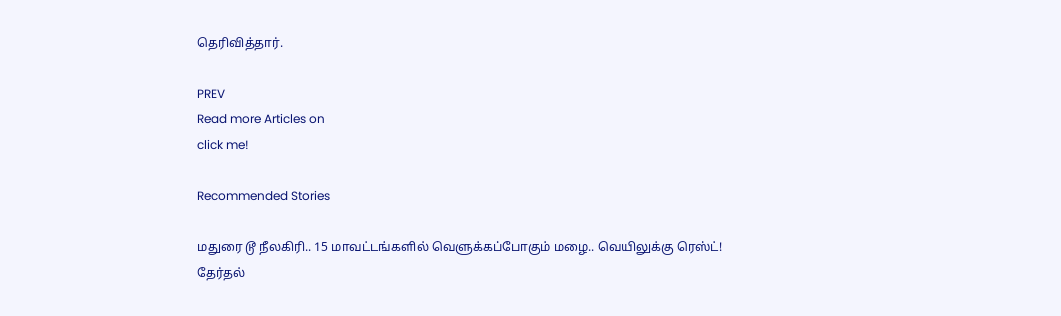தெரிவித்தார்.

PREV
Read more Articles on
click me!

Recommended Stories

மதுரை டூ நீலகிரி.. 15 மாவட்டங்களில் வெளுக்கப்போகும் மழை.. வெயிலுக்கு ரெஸ்ட்!
தேர்தல்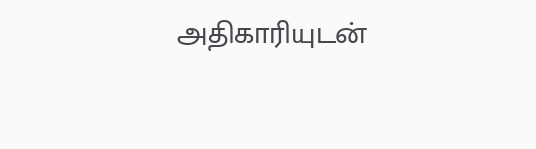அதிகாரியுடன்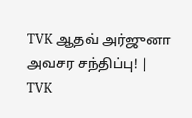TVK ஆதவ் அர்ஜுனா அவசர சந்திப்பு! | TVK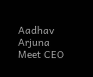Aadhav Arjuna Meet CEO